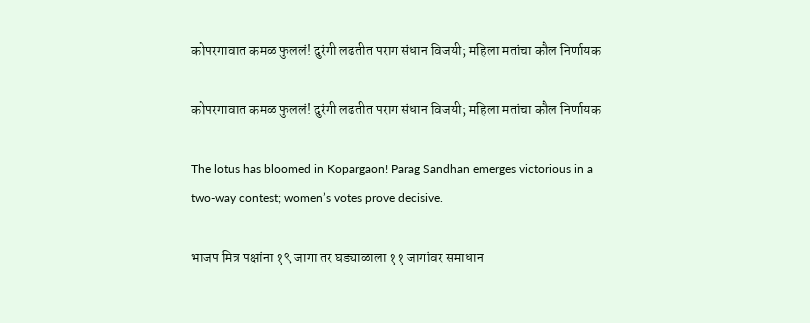कोपरगावात कमळ फुललं! दुरंगी लढतीत पराग संधान विजयी; महिला मतांचा कौल निर्णायक

कोपरगावात कमळ फुललं! दुरंगी लढतीत पराग संधान विजयी; महिला मतांचा कौल निर्णायक

The lotus has bloomed in Kopargaon! Parag Sandhan emerges victorious in a two-way contest; women’s votes prove decisive.

भाजप मित्र पक्षांना १९ जागा तर घड्याळाला ११ जागांवर समाधान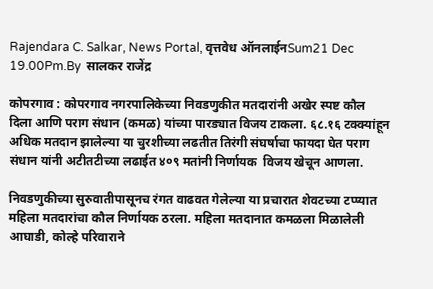Rajendara C. Salkar, News Portal, वृत्तवेध ऑनलाईनSum21 Dec 19.00Pm.By  सालकर राजेंद्र

कोपरगाव : कोपरगाव नगरपालिकेच्या निवडणुकीत मतदारांनी अखेर स्पष्ट कौल दिला आणि पराग संधान (कमळ) यांच्या पारड्यात विजय टाकला. ६८.१६ टक्क्यांहून अधिक मतदान झालेल्या या चुरशीच्या लढतीत तिरंगी संघर्षाचा फायदा घेत पराग संधान यांनी अटीतटीच्या लढाईत ४०९ मतांनी निर्णायक  विजय खेचून आणला.

निवडणुकीच्या सुरुवातीपासूनच रंगत वाढवत गेलेल्या या प्रचारात शेवटच्या टप्प्यात महिला मतदारांचा कौल निर्णायक ठरला. महिला मतदानात कमळला मिळालेली आघाडी, कोल्हे परिवाराने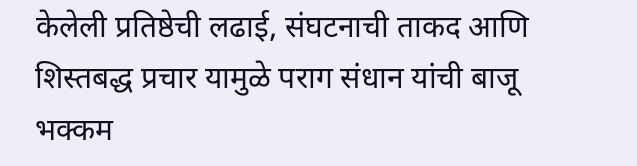केलेली प्रतिष्ठेची लढाई, संघटनाची ताकद आणि शिस्तबद्ध प्रचार यामुळे पराग संधान यांची बाजू भक्कम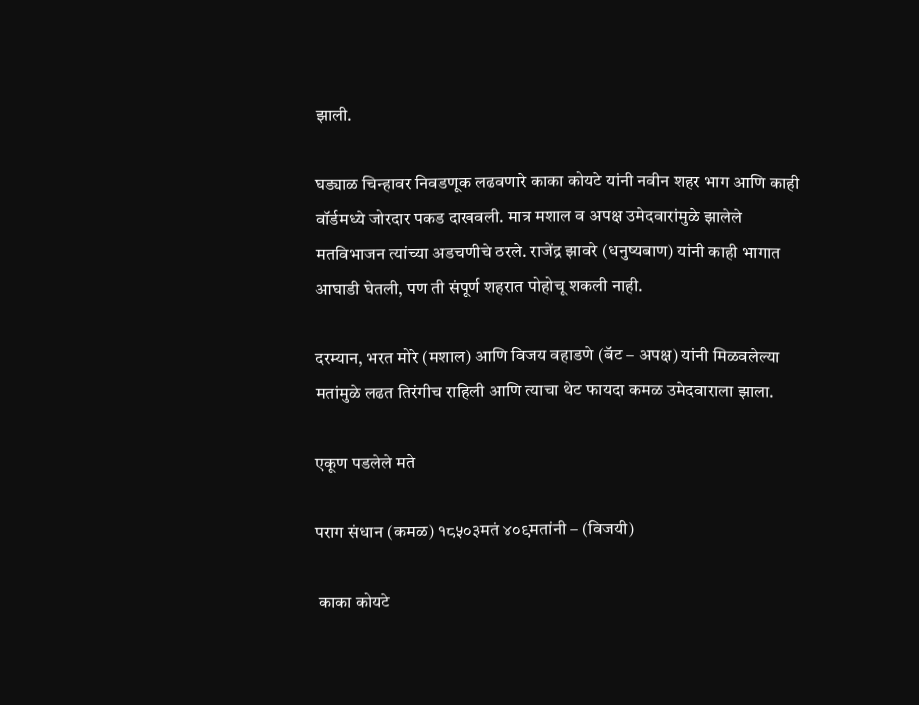झाली.

घड्याळ चिन्हावर निवडणूक लढवणारे काका कोयटे यांनी नवीन शहर भाग आणि काही वॉर्डमध्ये जोरदार पकड दाखवली. मात्र मशाल व अपक्ष उमेदवारांमुळे झालेले मतविभाजन त्यांच्या अडचणीचे ठरले. राजेंद्र झावरे (धनुष्यबाण) यांनी काही भागात आघाडी घेतली, पण ती संपूर्ण शहरात पोहोचू शकली नाही.

दरम्यान, भरत मोरे (मशाल) आणि विजय वहाडणे (बॅट – अपक्ष) यांनी मिळवलेल्या मतांमुळे लढत तिरंगीच राहिली आणि त्याचा थेट फायदा कमळ उमेदवाराला झाला.

एकूण पडलेले मते

पराग संधान (कमळ) १८५०३मतं ४०९मतांनी – (विजयी)

 काका कोयटे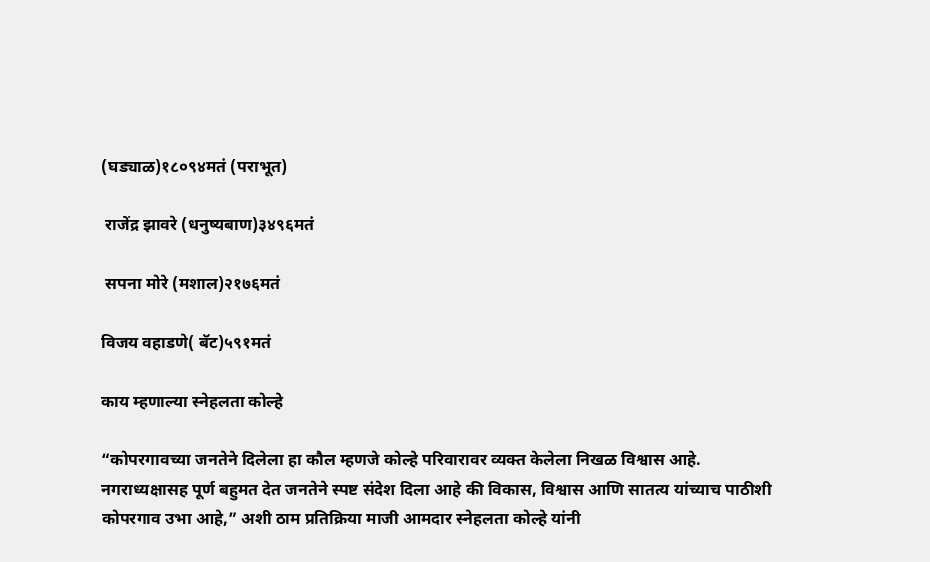(घड्याळ)१८०९४मतं (पराभूत)

 राजेंद्र झावरे (धनुष्यबाण)३४९६मतं

 सपना मोरे (मशाल)२१७६मतं

विजय वहाडणे( बॅट)५९१मतं

काय म्हणाल्या स्नेहलता कोल्हे

“कोपरगावच्या जनतेने दिलेला हा कौल म्हणजे कोल्हे परिवारावर व्यक्त केलेला निखळ विश्वास आहे. नगराध्यक्षासह पूर्ण बहुमत देत जनतेने स्पष्ट संदेश दिला आहे की विकास, विश्वास आणि सातत्य यांच्याच पाठीशी कोपरगाव उभा आहे,” अशी ठाम प्रतिक्रिया माजी आमदार स्नेहलता कोल्हे यांनी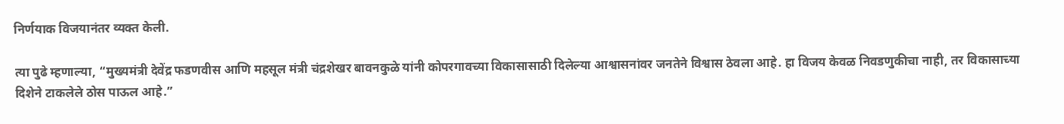निर्णयाक विजयानंतर व्यक्त केली.

त्या पुढे म्हणाल्या, “मुख्यमंत्री देवेंद्र फडणवीस आणि महसूल मंत्री चंद्रशेखर बावनकुळे यांनी कोपरगावच्या विकासासाठी दिलेल्या आश्वासनांवर जनतेने विश्वास ठेवला आहे. हा विजय केवळ निवडणुकीचा नाही, तर विकासाच्या दिशेने टाकलेले ठोस पाऊल आहे.”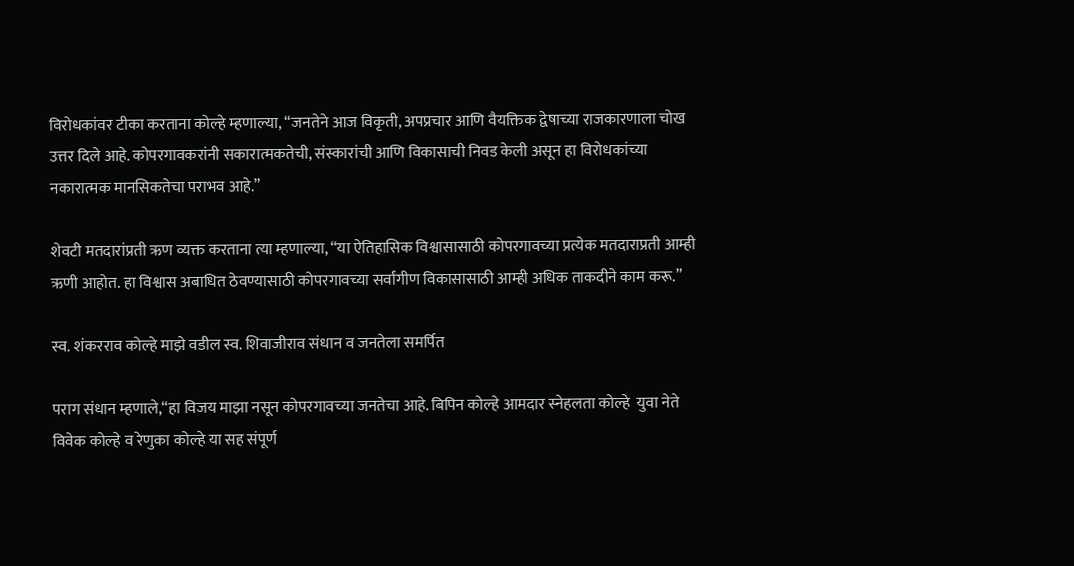विरोधकांवर टीका करताना कोल्हे म्हणाल्या, “जनतेने आज विकृती, अपप्रचार आणि वैयक्तिक द्वेषाच्या राजकारणाला चोख उत्तर दिले आहे. कोपरगावकरांनी सकारात्मकतेची, संस्कारांची आणि विकासाची निवड केली असून हा विरोधकांच्या नकारात्मक मानसिकतेचा पराभव आहे.”

शेवटी मतदारांप्रती ऋण व्यक्त करताना त्या म्हणाल्या, “या ऐतिहासिक विश्वासासाठी कोपरगावच्या प्रत्येक मतदाराप्रती आम्ही ऋणी आहोत. हा विश्वास अबाधित ठेवण्यासाठी कोपरगावच्या सर्वांगीण विकासासाठी आम्ही अधिक ताकदीने काम करू.”

स्व. शंकरराव कोल्हे माझे वडील स्व. शिवाजीराव संधान व जनतेला समर्पित

पराग संधान म्हणाले,“हा विजय माझा नसून कोपरगावच्या जनतेचा आहे. बिपिन कोल्हे आमदार स्नेहलता कोल्हे  युवा नेते विवेक कोल्हे व रेणुका कोल्हे या सह संपूर्ण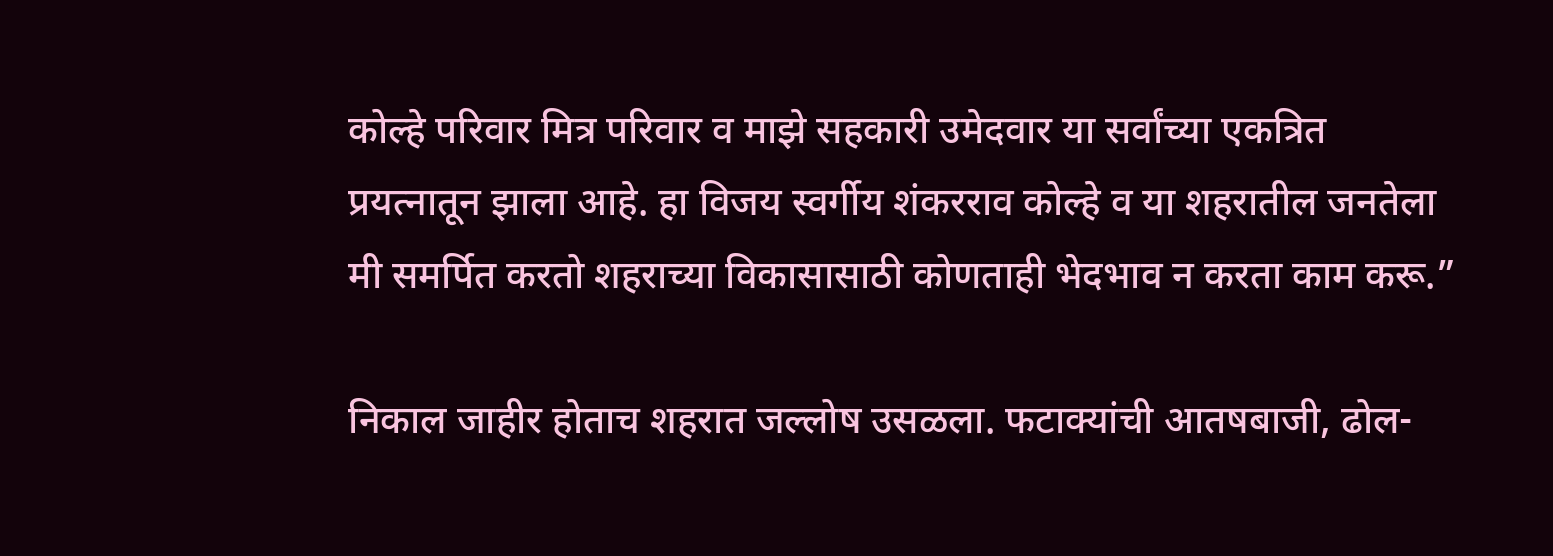कोल्हे परिवार मित्र परिवार व माझे सहकारी उमेदवार या सर्वांच्या एकत्रित  प्रयत्नातून झाला आहे. हा विजय स्वर्गीय शंकरराव कोल्हे व या शहरातील जनतेला मी समर्पित करतो शहराच्या विकासासाठी कोणताही भेदभाव न करता काम करू.”

निकाल जाहीर होताच शहरात जल्लोष उसळला. फटाक्यांची आतषबाजी, ढोल-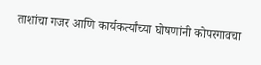ताशांचा गजर आणि कार्यकर्त्यांच्या घोषणांनी कोपरगावचा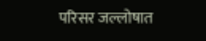परिसर जल्लोषात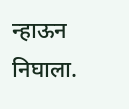न्हाऊन निघाला.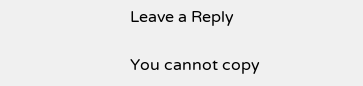Leave a Reply

You cannot copy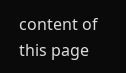content of this page